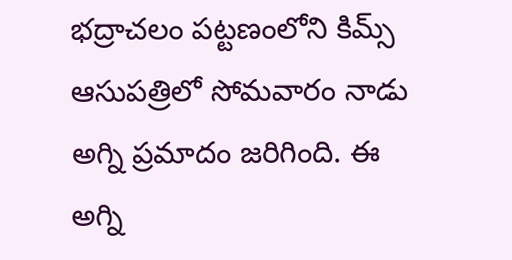భద్రాచలం పట్టణంలోని కిమ్స్ ఆసుపత్రిలో సోమవారం నాడు అగ్ని ప్రమాదం జరిగింది. ఈ అగ్ని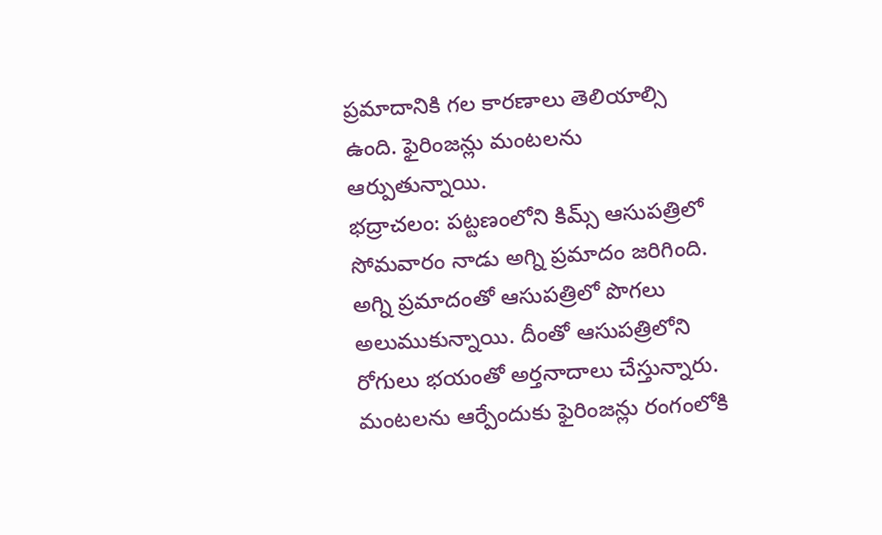ప్రమాదానికి గల కారణాలు తెలియాల్సి ఉంది. ఫైరింజన్లు మంటలను ఆర్పుతున్నాయి.
భద్రాచలం: పట్టణంలోని కిమ్స్ ఆసుపత్రిలో సోమవారం నాడు అగ్ని ప్రమాదం జరిగింది. అగ్ని ప్రమాదంతో ఆసుపత్రిలో పొగలు అలుముకున్నాయి. దీంతో ఆసుపత్రిలోని రోగులు భయంతో అర్తనాదాలు చేస్తున్నారు. మంటలను ఆర్పేందుకు ఫైరింజన్లు రంగంలోకి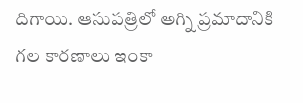దిగాయి. ఆసుపత్రిలో అగ్ని ప్రమాదానికి గల కారణాలు ఇంకా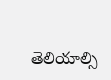తెలియాల్సి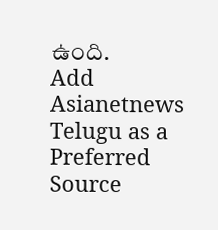ఉంది.
Add Asianetnews Telugu as a Preferred Source